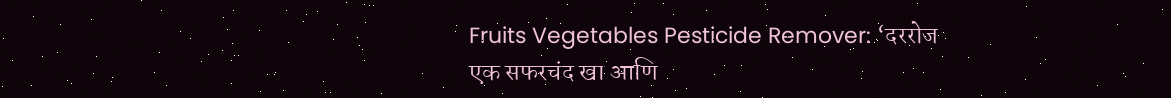Fruits Vegetables Pesticide Remover: ‘दररोज एक सफरचंद खा आणि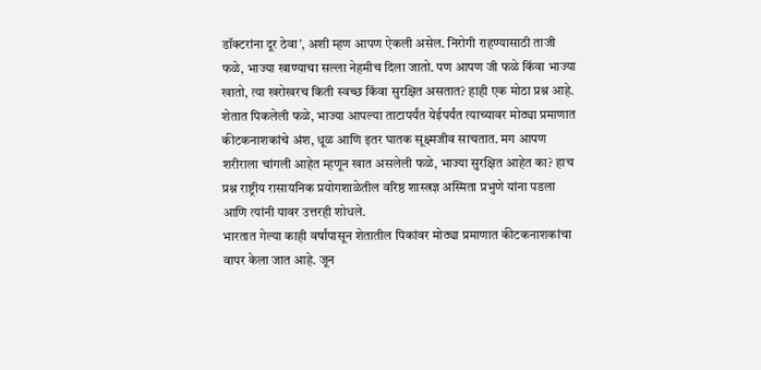डॉक्टरांना दूर ठेवा’, अशी म्हण आपण ऐकली असेल. निरोगी राहण्यासाठी ताजी फळे, भाज्या खाण्याचा सल्ला नेहमीच दिला जातो. पण आपण जी फळे किंवा भाज्या खातो, त्या खरोखरच किती स्वच्छ किंवा सुरक्षित असतात? हाही एक मोठा प्रश्न आहे. शेतात पिकलेली फळे, भाज्या आपल्या ताटापर्यंत येईपर्यंत त्याच्यावर मोठ्या प्रमाणात कीटकनाशकांचे अंश, धूळ आणि इतर घातक सूक्ष्मजीव साचतात. मग आपण शरीराला चांगली आहेत म्हणून खात असलेली फळे, भाज्या सुरक्षित आहेत का? हाच प्रश्न राष्ट्रीय रासायनिक प्रयोगशाळेतील वरिष्ठ शास्त्रज्ञ अस्मिता प्रभुणे यांना पडला आणि त्यांनी यावर उत्तरही शोधले.
भारतात गेल्या काही वर्षांपासून शेतातील पिकांवर मोठ्या प्रमाणात कीटकनाशकांचा वापर केला जात आहे. जून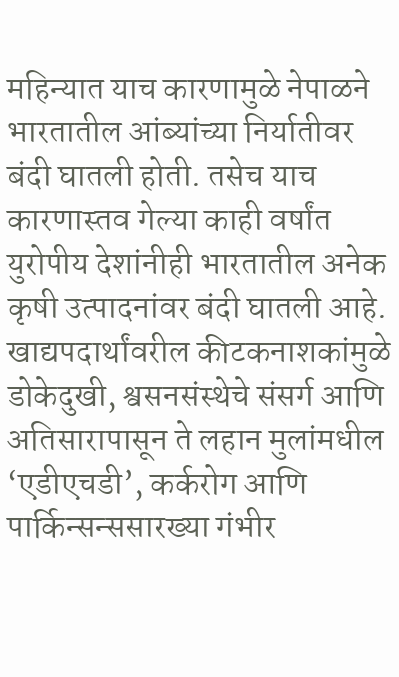महिन्यात याच कारणामुळे नेपाळने भारतातील आंब्यांच्या निर्यातीवर बंदी घातली होती. तसेच याच कारणास्तव गेल्या काही वर्षांत युरोपीय देशांनीही भारतातील अनेक कृषी उत्पादनांवर बंदी घातली आहे.
खाद्यपदार्थांवरील कीटकनाशकांमुळे डोकेदुखी, श्वसनसंस्थेचे संसर्ग आणि अतिसारापासून ते लहान मुलांमधील ‘एडीएचडी’, कर्करोग आणि पार्किन्सन्ससारख्या गंभीर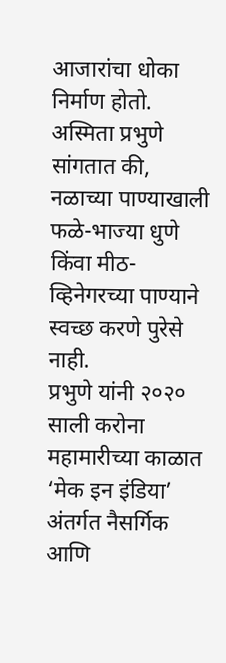आजारांचा धोका निर्माण होतो. अस्मिता प्रभुणे सांगतात की, नळाच्या पाण्याखाली फळे-भाज्या धुणे किंवा मीठ-व्हिनेगरच्या पाण्याने स्वच्छ करणे पुरेसे नाही.
प्रभुणे यांनी २०२० साली करोना महामारीच्या काळात ‘मेक इन इंडिया’ अंतर्गत नैसर्गिक आणि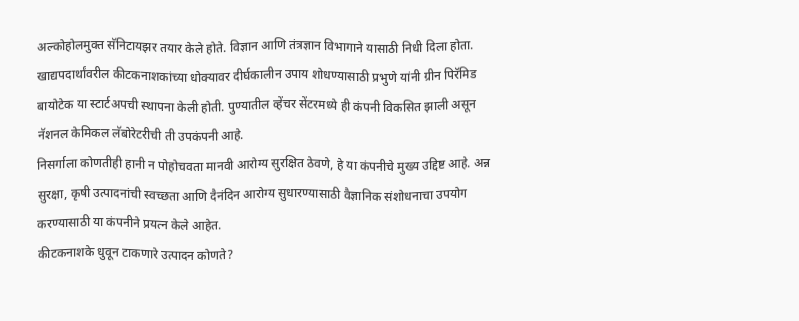अल्कोहोलमुक्त सॅनिटायझर तयार केले होते. विज्ञान आणि तंत्रज्ञान विभागाने यासाठी निधी दिला होता. खाद्यपदार्थांवरील कीटकनाशकांच्या धोक्यावर दीर्घकालीन उपाय शोधण्यासाठी प्रभुणे यांनी ग्रीन पिरॅमिड बायोटेक या स्टार्टअपची स्थापना केली होती. पुण्यातील व्हेंचर सेंटरमध्ये ही कंपनी विकसित झाली असून नॅशनल केमिकल लॅबोरेटरीची ती उपकंपनी आहे.
निसर्गाला कोणतीही हानी न पोहोचवता मानवी आरोग्य सुरक्षित ठेवणे, हे या कंपनीचे मुख्य उद्दिष्ट आहे. अन्न सुरक्षा, कृषी उत्पादनांची स्वच्छता आणि दैनंदिन आरोग्य सुधारण्यासाठी वैज्ञानिक संशोधनाचा उपयोग करण्यासाठी या कंपनीने प्रयत्न केले आहेत.
कीटकनाशके धुवून टाकणारे उत्पादन कोणते?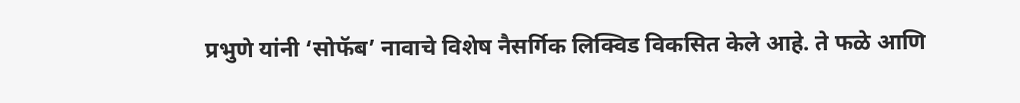प्रभुणे यांनी ‘सोफॅब’ नावाचे विशेष नैसर्गिक लिक्विड विकसित केले आहे. ते फळे आणि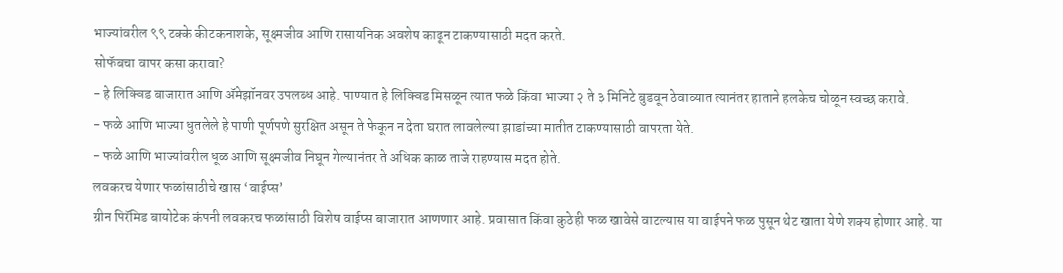भाज्यांवरील ९९ टक्के कीटकनाशके, सूक्ष्मजीव आणि रासायनिक अवशेष काढून टाकण्यासाठी मदत करते.
सोफॅबचा वापर कसा करावा?
- हे लिक्विड बाजारात आणि ॲमेझॉनवर उपलब्ध आहे. पाण्यात हे लिक्विड मिसळून त्यात फळे किंवा भाज्या २ ते ३ मिनिटे बुडवून ठेवाव्यात त्यानंतर हाताने हलकेच चोळून स्वच्छ करावे.
- फळे आणि भाज्या धुतलेले हे पाणी पूर्णपणे सुरक्षित असून ते फेकून न देता घरात लावलेल्या झाडांच्या मातीत टाकण्यासाठी वापरता येते.
- फळे आणि भाज्यांवरील धूळ आणि सूक्ष्मजीव निघून गेल्यानंतर ते अधिक काळ ताजे राहण्यास मदत होते.
लवकरच येणार फळांसाठीचे खास ‘वाईप्स’
ग्रीन पिरॅमिड बायोटेक कंपनी लवकरच फळांसाठी विशेष वाईप्स बाजारात आणणार आहे. प्रवासात किंवा कुठेही फळ खावेसे वाटल्यास या वाईपने फळ पुसून थेट खाता येणे शक्य होणार आहे. या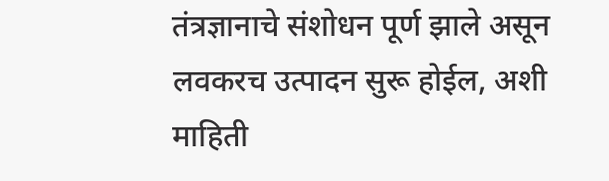तंत्रज्ञानाचे संशोधन पूर्ण झाले असून लवकरच उत्पादन सुरू होईल, अशी माहिती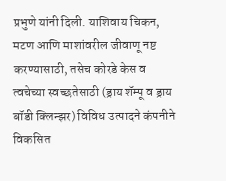प्रभुणे यांनी दिली. याशिवाय चिकन, मटण आणि माशांवरील जीवाणू नष्ट करण्यासाठी, तसेच कोरडे केस व त्वचेच्या स्वच्छतेसाठी (ड्राय शॅम्पू व ड्राय बॉडी क्लिन्झर) विविध उत्पादने कंपनीने विकसित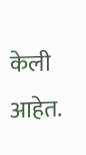केली आहेत.